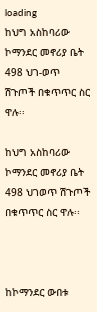loading
ከህግ አስከባሪው ኮማንደር መኖሪያ ቤት 498 ህገ-ወጥ ሽጉጦች በቁጥጥር ስር ዋሉ፡፡

ከህግ አስከባሪው ኮማንደር መኖሪያ ቤት 498 ህገወጥ ሽጉጦች በቁጥጥር ስር ዋሉ፡፡



ከኮማንደር ውበቱ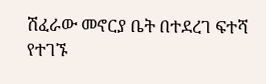ሽፈራው መኖርያ ቤት በተደረገ ፍተሻ የተገኙ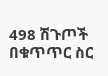498 ሽጉጦች በቁጥጥር ስር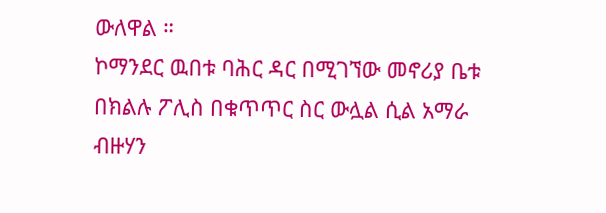ውለዋል ።
ኮማንደር ዉበቱ ባሕር ዳር በሚገኘው መኖሪያ ቤቱ በክልሉ ፖሊስ በቁጥጥር ስር ውሏል ሲል አማራ ብዙሃን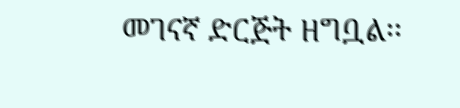መገናኛ ድርጅት ዘግቧል፡፡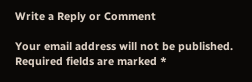Write a Reply or Comment

Your email address will not be published. Required fields are marked *